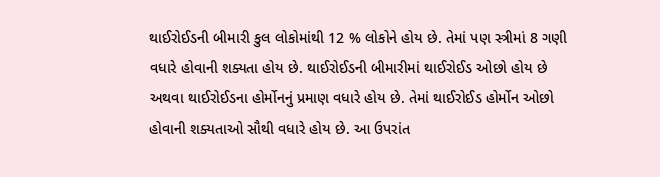થાઈરોઈડની બીમારી કુલ લોકોમાંથી 12 % લોકોને હોય છે. તેમાં પણ સ્ત્રીમાં 8 ગણી વધારે હોવાની શક્યતા હોય છે. થાઈરોઈડની બીમારીમાં થાઈરોઈડ ઓછો હોય છે અથવા થાઈરોઈડના હોર્મોનનું પ્રમાણ વધારે હોય છે. તેમાં થાઈરોઈડ હોર્મોન ઓછો હોવાની શક્યતાઓ સૌથી વધારે હોય છે. આ ઉપરાંત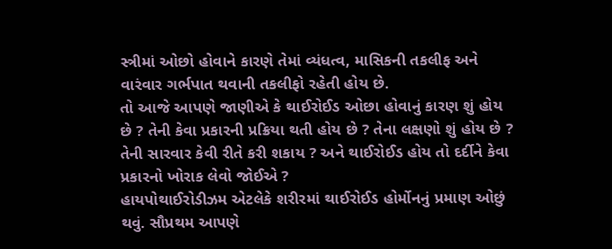સ્ત્રીમાં ઓછો હોવાને કારણે તેમાં વ્યંધત્વ, માસિકની તકલીફ અને વારંવાર ગર્ભપાત થવાની તકલીફો રહેતી હોય છે.
તો આજે આપણે જાણીએ કે થાઈરોઈડ ઓછા હોવાનું કારણ શું હોય છે ? તેની કેવા પ્રકારની પ્રક્રિયા થતી હોય છે ? તેના લક્ષણો શું હોય છે ? તેની સારવાર કેવી રીતે કરી શકાય ? અને થાઈરોઈડ હોય તો દર્દીને કેવા પ્રકારનો ખોરાક લેવો જોઈએ ?
હાયપોથાઈરોડીઝમ એટલેકે શરીરમાં થાઈરોઈડ હોર્મોનનું પ્રમાણ ઓછું થવું. સૌપ્રથમ આપણે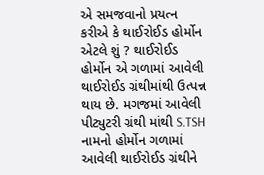એ સમજવાનો પ્રયત્ન કરીએ કે થાઈરોઈડ હોર્મોન એટલે શું ? થાઈરોઈડ હોર્મોન એ ગળામાં આવેલી થાઈરોઈડ ગ્રંથીમાંથી ઉત્પન્ન થાય છે. મગજમાં આવેલી પીટ્યુટરી ગ્રંથી માંથી S.TSH નામનો હોર્મોન ગળામાં આવેલી થાઈરોઈડ ગ્રંથીને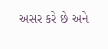અસર કરે છે અને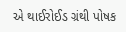એ થાઈરોઈડ ગ્રંથી પોષક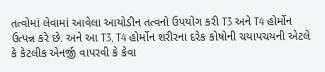તત્વોમાં લેવામાં આવેલા આયોડીન તત્વનો ઉપયોગ કરી T3 અને T4 હોર્મોન ઉત્પન્ન કરે છે. અને આ T3, T4 હોર્મોન શરીરના દરેક કોષોની ચયાપચયની એટલે કે કેટલીક એનર્જી વાપરવી કે કેવા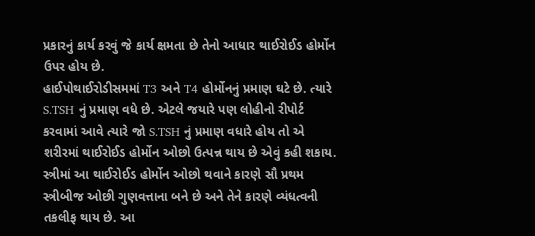પ્રકારનું કાર્ય કરવું જે કાર્ય ક્ષમતા છે તેનો આધાર થાઈરોઈડ હોર્મોન ઉપર હોય છે.
હાઈપોથાઈરોડીસમમાં T3 અને T4 હોર્મોનનું પ્રમાણ ઘટે છે. ત્યારે S.TSH નું પ્રમાણ વધે છે. એટલે જયારે પણ લોહીનો રીપોર્ટ કરવામાં આવે ત્યારે જો S.TSH નું પ્રમાણ વધારે હોય તો એ શરીરમાં થાઈરોઈડ હોર્મોન ઓછો ઉત્પન્ન થાય છે એવું કહી શકાય. સ્ત્રીમાં આ થાઈરોઈડ હોર્મોન ઓછો થવાને કારણે સૌ પ્રથમ સ્ત્રીબીજ ઓછી ગુણવત્તાના બને છે અને તેને કારણે વ્યંધત્વની તકલીફ થાય છે. આ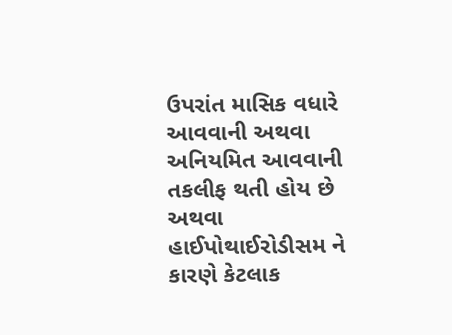ઉપરાંત માસિક વધારે આવવાની અથવા અનિયમિત આવવાની તકલીફ થતી હોય છે અથવા હાઈપોથાઈરોડીસમ ને કારણે કેટલાક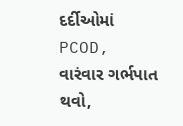દર્દીઓમાં PCOD, વારંવાર ગર્ભપાત થવો,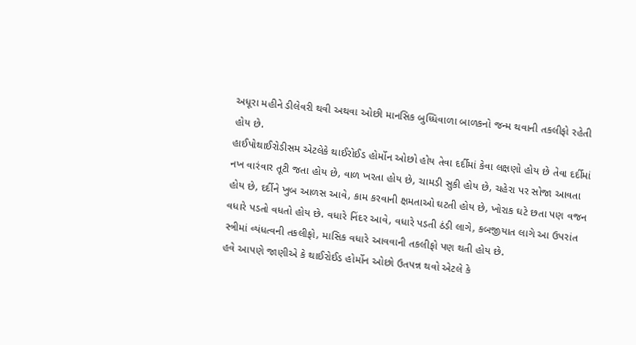અધૂરા મહીને ડીલેવરી થવી અથવા ઓછી માનસિક બુધ્ધિવાળા બાળકનો જન્મ થવાની તકલીફો રહેતી હોય છે.
હાઈપોથાઈરોડીસમ એટલેકે થાઈરોઈડ હોર્મોન ઓછો હોય તેવા દર્દીમાં કેવા લક્ષણો હોય છે તેવા દર્દીમાં નખ વારંવાર તૂટી જતા હોય છે, વાળ ખરતા હોય છે, ચામડી સુકી હોય છે, ચહેરા પર સોજા આવતા હોય છે, દર્દીને ખુબ આળસ આવે, કામ કરવાની ક્ષમતાઓ ઘટતી હોય છે, ખોરાક ઘટે છતા પણ વજન વધારે પડતો વધતો હોય છે. વધારે નિંદર આવે, વધારે પડતી ઠંડી લાગે, કબજીયાત લાગે આ ઉપરાંત સ્ત્રીમાં વ્યંધત્વની તકલીફો, માસિક વધારે આવવાની તકલીફો પણ થતી હોય છે.
હવે આપણે જાણીએ કે થાઈરોઈડ હોર્મોન ઓછો ઉતપન્ન થવો એટલે કે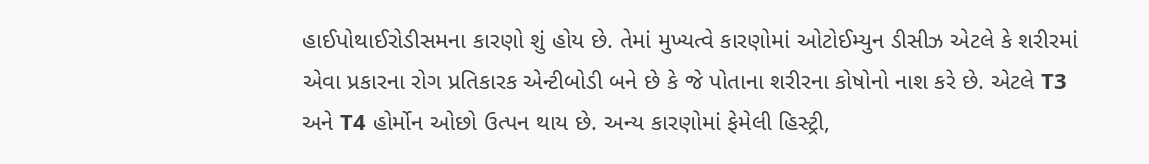હાઈપોથાઈરોડીસમના કારણો શું હોય છે. તેમાં મુખ્યત્વે કારણોમાં ઓટોઈમ્યુન ડીસીઝ એટલે કે શરીરમાં એવા પ્રકારના રોગ પ્રતિકારક એન્ટીબોડી બને છે કે જે પોતાના શરીરના કોષોનો નાશ કરે છે. એટલે T3 અને T4 હોર્મોન ઓછો ઉત્પન થાય છે. અન્ય કારણોમાં ફેમેલી હિસ્ટ્રી,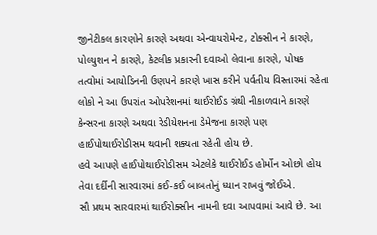જીનેટીકલ કારણોને કારણે અથવા એન્વાયરોમેન્ટ, ટોક્સીન ને કારણે, પોલ્યુશન ને કારણે, કેટલીક પ્રકારની દવાઓ લેવાના કારણે, પોષક તત્વોમાં આયોડિનની ઉણપને કારણે ખાસ કરીને પર્વતીય વિસ્તારમાં રહેતા લોકો ને આ ઉપરાંત ઓપરેશનમાં થાઈરોઈડ ગ્રંથી નીકાળવાને કારણે કેન્સરના કારણે અથવા રેડીયેશનના ડેમેજના કારણે પણ હાઈપોથાઈરોડીસમ થવાની શક્યતા રહેતી હોય છે.
હવે આપણે હાઈપોથાઈરોડીસમ એટલેકે થાઈરોઈડ હોર્મોન ઓછો હોય તેવા દર્દીની સારવારમાં કઈ-કઈ બાબતોનું ધ્યાન રાખવું જોઈએ.
સૌ પ્રથમ સારવારમાં થાઈરોક્સીન નામની દવા આપવામાં આવે છે. આ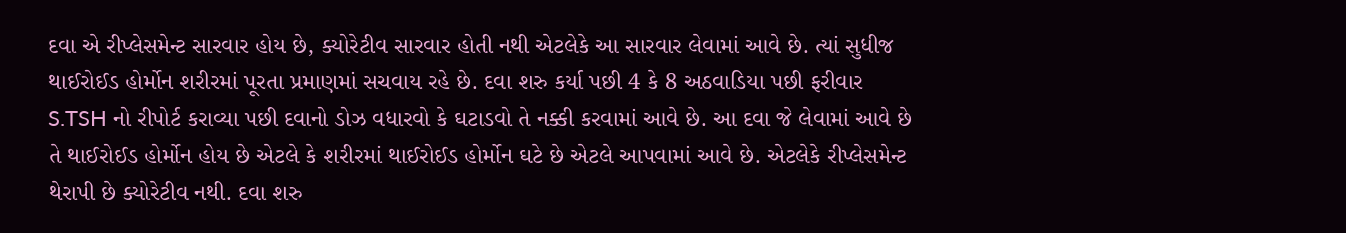દવા એ રીપ્લેસમેન્ટ સારવાર હોય છે, ક્યોરેટીવ સારવાર હોતી નથી એટલેકે આ સારવાર લેવામાં આવે છે. ત્યાં સુધીજ થાઈરોઈડ હોર્મોન શરીરમાં પૂરતા પ્રમાણમાં સચવાય રહે છે. દવા શરુ કર્યા પછી 4 કે 8 અઠવાડિયા પછી ફરીવાર S.TSH નો રીપોર્ટ કરાવ્યા પછી દવાનો ડોઝ વધારવો કે ઘટાડવો તે નક્કી કરવામાં આવે છે. આ દવા જે લેવામાં આવે છે તે થાઈરોઈડ હોર્મોન હોય છે એટલે કે શરીરમાં થાઈરોઈડ હોર્મોન ઘટે છે એટલે આપવામાં આવે છે. એટલેકે રીપ્લેસમેન્ટ થેરાપી છે ક્યોરેટીવ નથી. દવા શરુ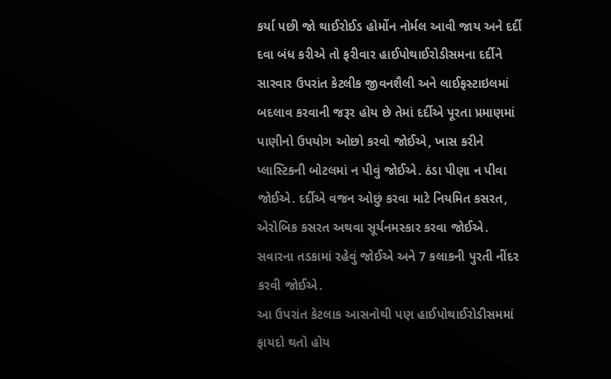કર્યા પછી જો થાઈરોઈડ હોર્મોન નોર્મલ આવી જાય અને દર્દી દવા બંધ કરીએ તો ફરીવાર હાઈપોથાઈરોડીસમના દર્દીને સારવાર ઉપરાંત કેટલીક જીવનશૈલી અને લાઈફસ્ટાઇલમાં બદલાવ કરવાની જરૂર હોય છે તેમાં દર્દીએ પૂરતા પ્રમાણમાં પાણીનો ઉપયોગ ઓછો કરવો જોઈએ, ખાસ કરીને પ્લાસ્ટિકની બોટલમાં ન પીવું જોઈએ. ઠંડા પીણા ન પીવા જોઈએ. દર્દીએ વજન ઓછું કરવા માટે નિયમિત કસરત, એરોબિક કસરત અથવા સૂર્યનમસ્કાર કરવા જોઈએ. સવારના તડકામાં રહેવું જોઈએ અને 7 કલાકની પુરતી નીંદર કરવી જોઈએ.
આ ઉપરાંત કેટલાક આસનોથી પણ હાઈપોથાઈરોડીસમમાં ફાયદો થતો હોય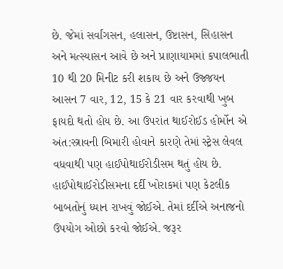છે. જેમાં સર્વાંગસન, હલાસન, ઉષ્ટાસન, સિહાસન અને મત્સ્યાસન આવે છે અને પ્રાણાયામમાં કપાલભાતી 10 થી 20 મિનીટ કરી શકાય છે અને ઉજ્જયન આસન 7 વાર, 12, 15 કે 21 વાર કરવાથી ખુબ ફાયદો થતો હોય છે. આ ઉપરાંત થાઈરોઈડ હોર્મોન એ અંત:સ્ત્રાવની બિમારી હોવાને કારણે તેમાં સ્ટ્રેસ લેવલ વધવાથી પણ હાઈપોથાઈરોડીસમ થતું હોય છે.
હાઈપોથાઈરોડીસમના દર્દી ખોરાકમાં પણ કેટલીક બાબતોનું ધ્યાન રાખવું જોઈએ. તેમાં દર્દીએ અનાજનો ઉપયોગ ઓછો કરવો જોઈએ. જરૂર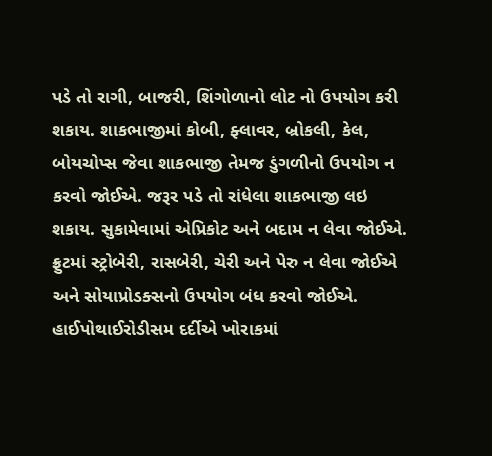પડે તો રાગી, બાજરી, શિંગોળાનો લોટ નો ઉપયોગ કરી શકાય. શાકભાજીમાં કોબી, ફ્લાવર, બ્રોકલી, કેલ, બોયચોપ્સ જેવા શાકભાજી તેમજ ડુંગળીનો ઉપયોગ ન કરવો જોઈએ. જરૂર પડે તો રાંધેલા શાકભાજી લઇ શકાય. સુકામેવામાં એપ્રિકોટ અને બદામ ન લેવા જોઈએ. ફ્રુટમાં સ્ટ્રોબેરી, રાસબેરી, ચેરી અને પેરુ ન લેવા જોઈએ અને સોયાપ્રોડક્સનો ઉપયોગ બંધ કરવો જોઈએ. હાઈપોથાઈરોડીસમ દર્દીએ ખોરાકમાં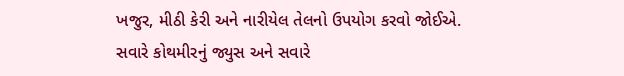ખજુર, મીઠી કેરી અને નારીયેલ તેલનો ઉપયોગ કરવો જોઈએ. સવારે કોથમીરનું જ્યુસ અને સવારે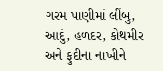ગરમ પાણીમાં લીંબુ, આદું, હળદર, કોથમીર અને ફુદીના નાખીને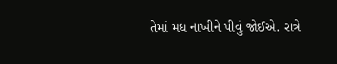તેમાં મધ નાખીને પીવું જોઈએ. રાત્રે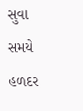સુવા સમયે હળદર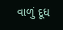વાળું દૂધ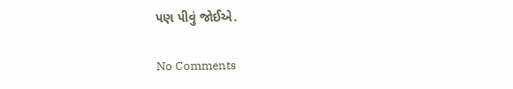પણ પીવું જોઈએ.

No Comments